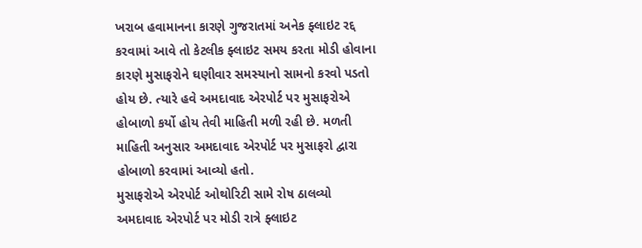ખરાબ હવામાનના કારણે ગુજરાતમાં અનેક ફ્લાઇટ રદ્દ કરવામાં આવે તો કેટલીક ફ્લાઇટ સમય કરતા મોડી હોવાના કારણે મુસાફરોને ઘણીવાર સમસ્યાનો સામનો કરવો પડતો હોય છે. ત્યારે હવે અમદાવાદ એરપોર્ટ પર મુસાફરોએ હોબાળો કર્યો હોય તેવી માહિતી મળી રહી છે. મળતી માહિતી અનુસાર અમદાવાદ એરપોર્ટ પર મુસાફરો દ્વારા હોબાળો કરવામાં આવ્યો હતો.
મુસાફરોએ એરપોર્ટ ઓથોરિટી સામે રોષ ઠાલવ્યો
અમદાવાદ એરપોર્ટ પર મોડી રાત્રે ફ્લાઇટ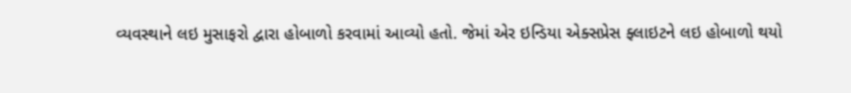વ્યવસ્થાને લઇ મુસાફરો દ્વારા હોબાળો કરવામાં આવ્યો હતો. જેમાં એર ઇન્ડિયા એક્સપ્રેસ ફ્લાઇટને લઇ હોબાળો થયો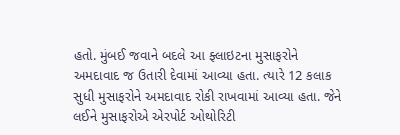હતો. મુંબઈ જવાને બદલે આ ફ્લાઇટના મુસાફરોને અમદાવાદ જ ઉતારી દેવામાં આવ્યા હતા. ત્યારે 12 કલાક સુધી મુસાફરોને અમદાવાદ રોકી રાખવામાં આવ્યા હતા. જેને લઈને મુસાફરોએ એરપોર્ટ ઓથોરિટી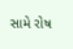સામે રોષ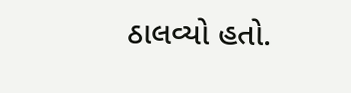ઠાલવ્યો હતો.